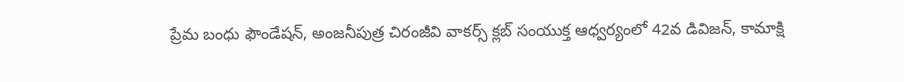ప్రేమ బంధు ఫౌండేషన్, అంజనీపుత్ర చిరంజీవి వాకర్స్ క్లబ్ సంయుక్త ఆధ్వర్యంలో 42వ డివిజన్, కామాక్షి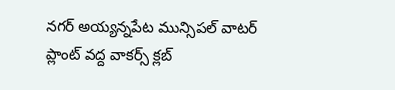నగర్ అయ్యన్నపేట మున్సిపల్ వాటర్ ప్లాంట్ వద్ద వాకర్స్ క్లబ్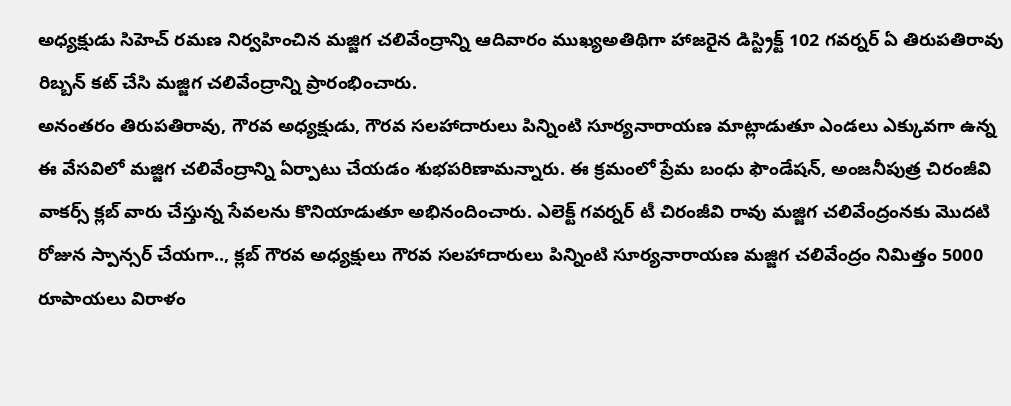అధ్యక్షుడు సిహెచ్ రమణ నిర్వహించిన మజ్జిగ చలివేంద్రాన్ని ఆదివారం ముఖ్యఅతిథిగా హాజరైన డిస్ట్రిక్ట్ 102 గవర్నర్ ఏ తిరుపతిరావు రిబ్బన్ కట్ చేసి మజ్జిగ చలివేంద్రాన్ని ప్రారంభించారు.
అనంతరం తిరుపతిరావు, గౌరవ అధ్యక్షుడు, గౌరవ సలహాదారులు పిన్నింటి సూర్యనారాయణ మాట్లాడుతూ ఎండలు ఎక్కువగా ఉన్న ఈ వేసవిలో మజ్జిగ చలివేంద్రాన్ని ఏర్పాటు చేయడం శుభపరిణామన్నారు. ఈ క్రమంలో ప్రేమ బంధు ఫౌండేషన్, అంజనీపుత్ర చిరంజీవి వాకర్స్ క్లబ్ వారు చేస్తున్న సేవలను కొనియాడుతూ అభినందించారు. ఎలెక్ట్ గవర్నర్ టీ చిరంజీవి రావు మజ్జిగ చలివేంద్రంనకు మొదటి రోజున స్పాన్సర్ చేయగా.., క్లబ్ గౌరవ అధ్యక్షులు గౌరవ సలహాదారులు పిన్నింటి సూర్యనారాయణ మజ్జిగ చలివేంద్రం నిమిత్తం 5000 రూపాయలు విరాళం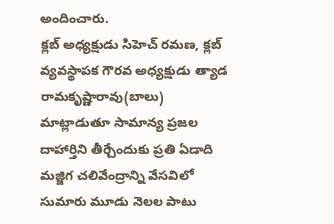అందించారు.
క్లబ్ అధ్యక్షుడు సిహెచ్ రమణ, క్లబ్ వ్యవస్థాపక గౌరవ అధ్యక్షుడు త్యాడ రామకృష్ణారావు(బాలు) మాట్లాడుతూ సామాన్య ప్రజల దాహార్తిని తీర్చేందుకు ప్రతి ఏడాది మజ్జిగ చలివేంద్రాన్ని వేసవిలో సుమారు మూడు నెలల పాటు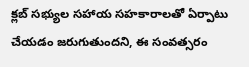క్లబ్ సభ్యుల సహాయ సహకారాలతో ఏర్పాటు చేయడం జరుగుతుందని, ఈ సంవత్సరం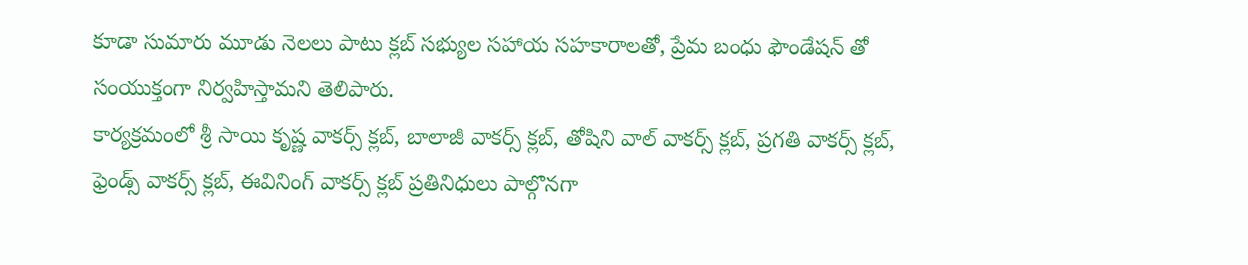కూడా సుమారు మూడు నెలలు పాటు క్లబ్ సభ్యుల సహాయ సహకారాలతో, ప్రేమ బంధు ఫౌండేషన్ తో సంయుక్తంగా నిర్వహిస్తామని తెలిపారు.
కార్యక్రమంలో శ్రీ సాయి కృష్ణ వాకర్స్ క్లబ్, బాలాజీ వాకర్స్ క్లబ్, తోషిని వాల్ వాకర్స్ క్లబ్, ప్రగతి వాకర్స్ క్లబ్, ఫ్రెండ్స్ వాకర్స్ క్లబ్, ఈవినింగ్ వాకర్స్ క్లబ్ ప్రతినిధులు పాల్గొనగా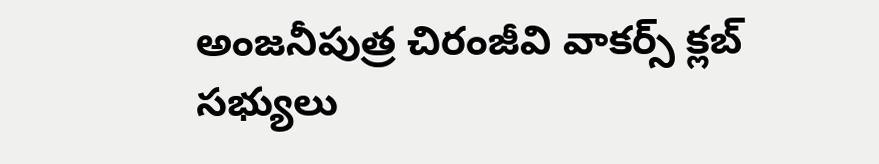అంజనీపుత్ర చిరంజీవి వాకర్స్ క్లబ్ సభ్యులు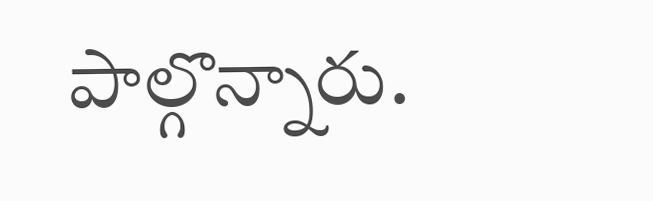పాల్గొన్నారు.